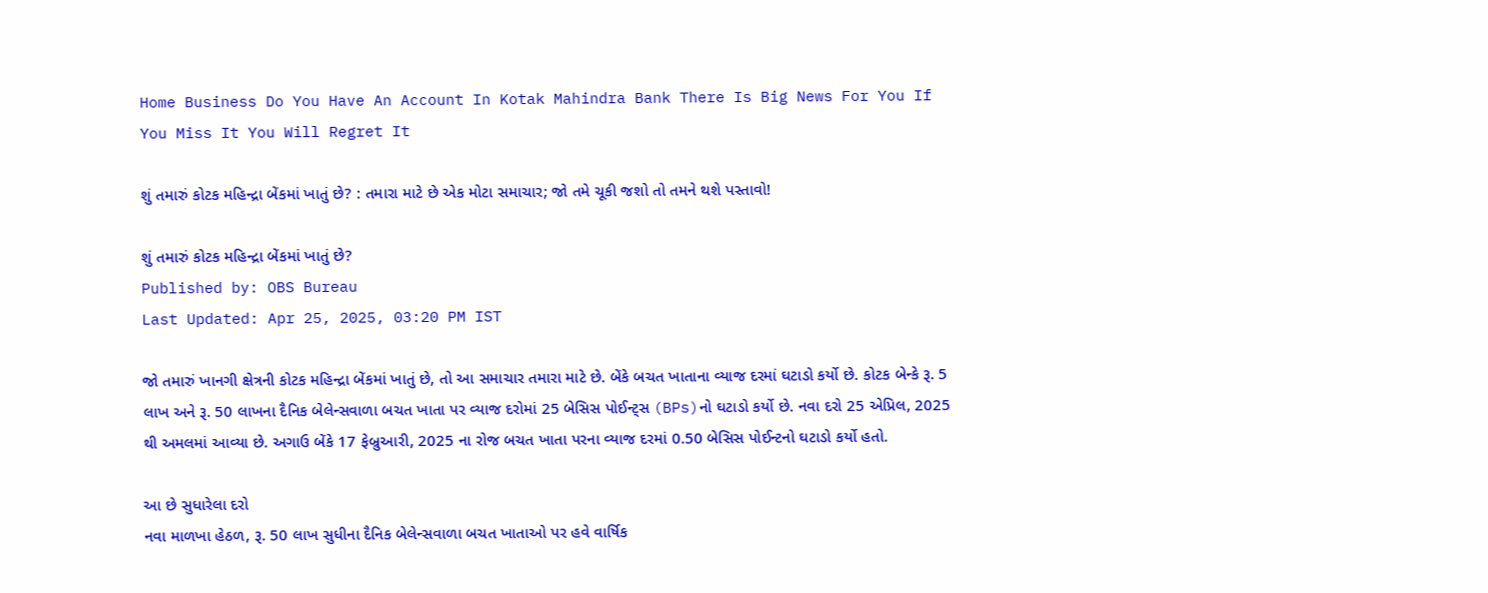Home Business Do You Have An Account In Kotak Mahindra Bank There Is Big News For You If You Miss It You Will Regret It

શું તમારું કોટક મહિન્દ્રા બેંકમાં ખાતું છે? : તમારા માટે છે એક મોટા સમાચાર; જો તમે ચૂકી જશો તો તમને થશે પસ્તાવો!

શું તમારું કોટક મહિન્દ્રા બેંકમાં ખાતું છે?
Published by: OBS Bureau
Last Updated: Apr 25, 2025, 03:20 PM IST

જો તમારું ખાનગી ક્ષેત્રની કોટક મહિન્દ્રા બેંકમાં ખાતું છે, તો આ સમાચાર તમારા માટે છે. બેંકે બચત ખાતાના વ્યાજ દરમાં ઘટાડો કર્યો છે. કોટક બેન્કે રૂ. 5 લાખ અને રૂ. 50 લાખના દૈનિક બેલેન્સવાળા બચત ખાતા પર વ્યાજ દરોમાં 25 બેસિસ પોઈન્ટ્સ (BPs)નો ઘટાડો કર્યો છે. નવા દરો 25 એપ્રિલ, 2025 થી અમલમાં આવ્યા છે. અગાઉ બેંકે 17 ફેબ્રુઆરી, 2025 ના રોજ બચત ખાતા પરના વ્યાજ દરમાં 0.50 બેસિસ પોઈન્ટનો ઘટાડો કર્યો હતો.

આ છે સુધારેલા દરો
નવા માળખા હેઠળ, રૂ. 50 લાખ સુધીના દૈનિક બેલેન્સવાળા બચત ખાતાઓ પર હવે વાર્ષિક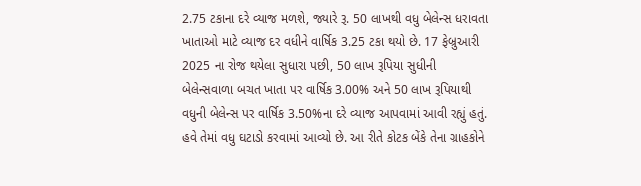2.75 ટકાના દરે વ્યાજ મળશે, જ્યારે રૂ. 50 લાખથી વધુ બેલેન્સ ધરાવતા ખાતાઓ માટે વ્યાજ દર વધીને વાર્ષિક 3.25 ટકા થયો છે. 17 ફેબ્રુઆરી 2025 ના રોજ થયેલા સુધારા પછી, 50 લાખ રૂપિયા સુધીની બેલેન્સવાળા બચત ખાતા પર વાર્ષિક 3.00% અને 50 લાખ રૂપિયાથી વધુની બેલેન્સ પર વાર્ષિક 3.50%ના દરે વ્યાજ આપવામાં આવી રહ્યું હતું. હવે તેમાં વધુ ઘટાડો કરવામાં આવ્યો છે. આ રીતે કોટક બેંકે તેના ગ્રાહકોને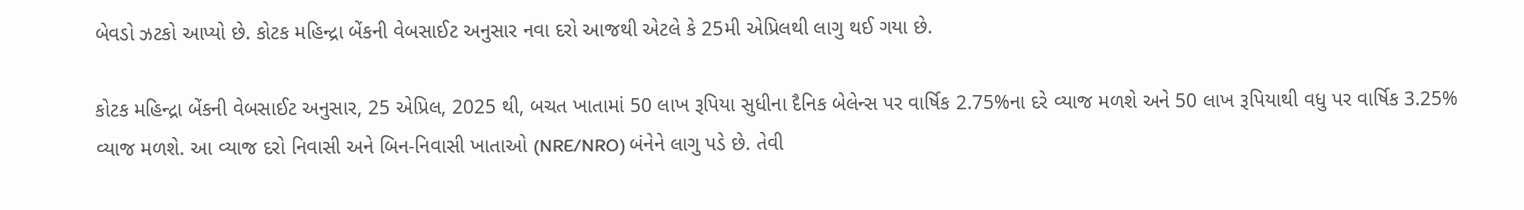બેવડો ઝટકો આપ્યો છે. કોટક મહિન્દ્રા બેંકની વેબસાઈટ અનુસાર નવા દરો આજથી એટલે કે 25મી એપ્રિલથી લાગુ થઈ ગયા છે.

કોટક મહિન્દ્રા બેંકની વેબસાઈટ અનુસાર, 25 એપ્રિલ, 2025 થી, બચત ખાતામાં 50 લાખ રૂપિયા સુધીના દૈનિક બેલેન્સ પર વાર્ષિક 2.75%ના દરે વ્યાજ મળશે અને 50 લાખ રૂપિયાથી વધુ પર વાર્ષિક 3.25% વ્યાજ મળશે. આ વ્યાજ દરો નિવાસી અને બિન-નિવાસી ખાતાઓ (NRE/NRO) બંનેને લાગુ પડે છે. તેવી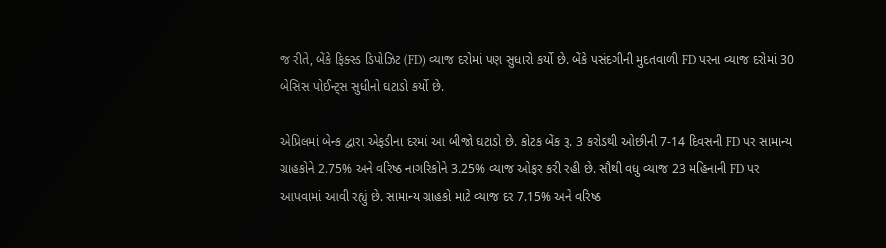જ રીતે, બેંકે ફિક્સ્ડ ડિપોઝિટ (FD) વ્યાજ દરોમાં પણ સુધારો કર્યો છે. બેંકે પસંદગીની મુદતવાળી FD પરના વ્યાજ દરોમાં 30 બેસિસ પોઈન્ટ્સ સુધીનો ઘટાડો કર્યો છે.

એપ્રિલમાં બેન્ક દ્વારા એફડીના દરમાં આ બીજો ઘટાડો છે. કોટક બેંક રૂ. 3 કરોડથી ઓછીની 7-14 દિવસની FD પર સામાન્ય ગ્રાહકોને 2.75% અને વરિષ્ઠ નાગરિકોને 3.25% વ્યાજ ઓફર કરી રહી છે. સૌથી વધુ વ્યાજ 23 મહિનાની FD પર આપવામાં આવી રહ્યું છે. સામાન્ય ગ્રાહકો માટે વ્યાજ દર 7.15% અને વરિષ્ઠ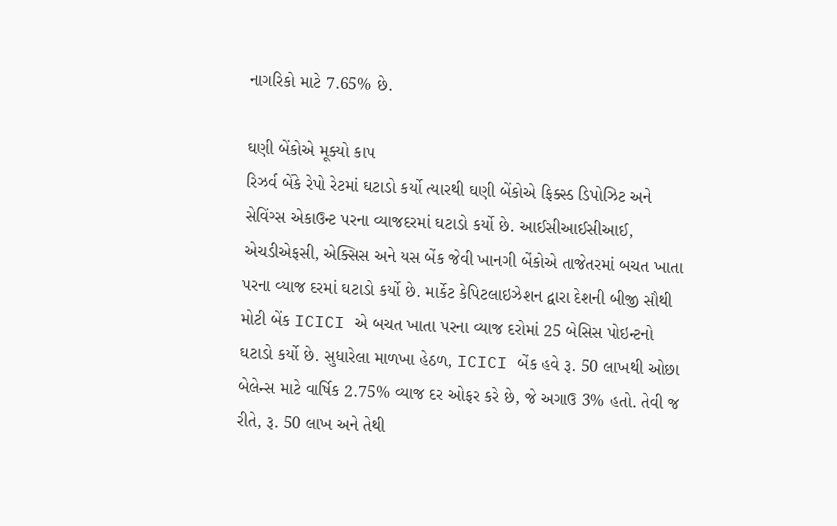નાગરિકો માટે 7.65% છે.

ઘણી બેંકોએ મૂક્યો કાપ
રિઝર્વ બેંકે રેપો રેટમાં ઘટાડો કર્યો ત્યારથી ઘણી બેંકોએ ફિક્સ્ડ ડિપોઝિટ અને સેવિંગ્સ એકાઉન્ટ પરના વ્યાજદરમાં ઘટાડો કર્યો છે. આઈસીઆઈસીઆઈ, એચડીએફસી, એક્સિસ અને યસ બેંક જેવી ખાનગી બેંકોએ તાજેતરમાં બચત ખાતા પરના વ્યાજ દરમાં ઘટાડો કર્યો છે. માર્કેટ કેપિટલાઇઝેશન દ્વારા દેશની બીજી સૌથી મોટી બેંક ICICI એ બચત ખાતા પરના વ્યાજ દરોમાં 25 બેસિસ પોઇન્ટનો ઘટાડો કર્યો છે. સુધારેલા માળખા હેઠળ, ICICI બેંક હવે રૂ. 50 લાખથી ઓછા બેલેન્સ માટે વાર્ષિક 2.75% વ્યાજ દર ઓફર કરે છે, જે અગાઉ 3% હતો. તેવી જ રીતે, રૂ. 50 લાખ અને તેથી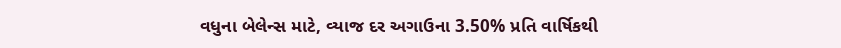વધુના બેલેન્સ માટે, વ્યાજ દર અગાઉના 3.50% પ્રતિ વાર્ષિકથી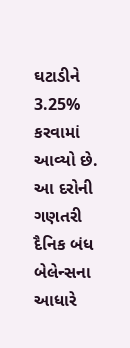ઘટાડીને 3.25% કરવામાં આવ્યો છે. આ દરોની ગણતરી દૈનિક બંધ બેલેન્સના આધારે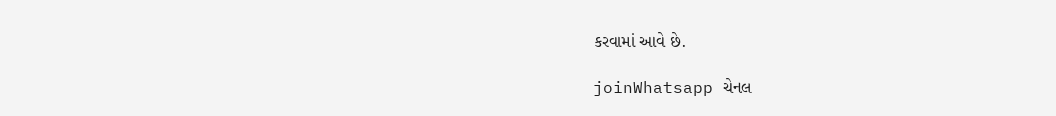કરવામાં આવે છે.

joinWhatsapp ચેનલ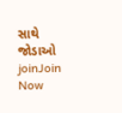સાથે જોડાઓ
joinJoin Now